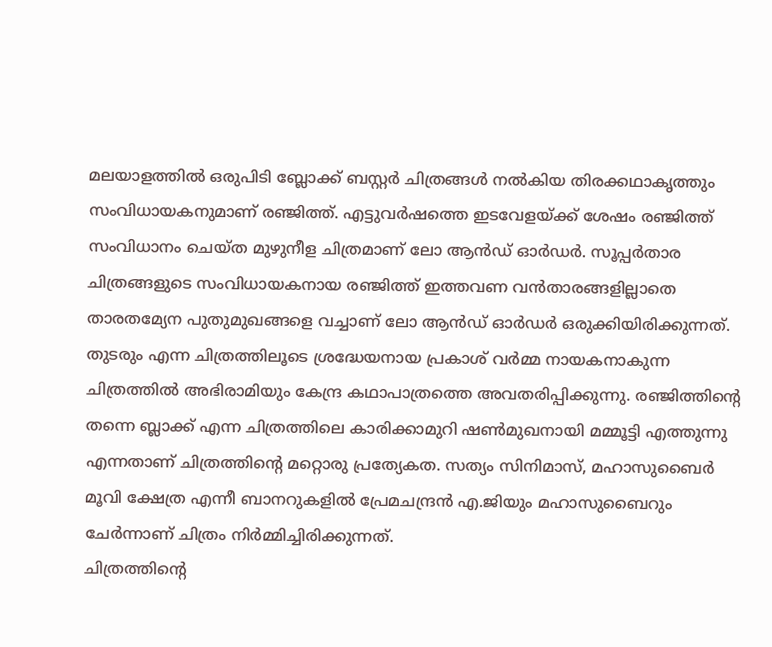മലയാളത്തിൽ ഒരുപിടി ബ്ലോക്ക് ബസ്റ്റർ ചിത്രങ്ങൾ നൽകിയ തിരക്കഥാകൃത്തും സംവിധായകനുമാണ് രഞ്ജിത്ത്. എട്ടുവർഷത്തെ ഇടവേളയ്ക്ക് ശേഷം രഞ്ജിത്ത് സംവിധാനം ചെയ്ത മുഴുനീള ചിത്രമാണ് ലോ ആൻഡ് ഓർഡർ. സൂപ്പർതാര ചിത്രങ്ങളുടെ സംവിധായകനായ രഞ്ജിത്ത് ഇത്തവണ വൻതാരങ്ങളില്ലാതെ താരതമ്യേന പുതുമുഖങ്ങളെ വച്ചാണ് ലോ ആൻഡ് ഓർഡർ ഒരുക്കിയിരിക്കുന്നത്. തുടരും എന്ന ചിത്രത്തിലൂടെ ശ്രദ്ധേയനായ പ്രകാശ് വർമ്മ നായകനാകുന്ന ചിത്രത്തിൽ അഭിരാമിയും കേന്ദ്ര കഥാപാത്രത്തെ അവതരിപ്പിക്കുന്നു. രഞ്ജിത്തിന്റെ തന്നെ ബ്ലാക്ക് എന്ന ചിത്രത്തിലെ കാരിക്കാമുറി ഷൺമുഖനായി മമ്മൂട്ടി എത്തുന്നു എന്നതാണ് ചിത്രത്തിന്റെ മറ്റൊരു പ്രത്യേകത. സത്യം സിനിമാസ്, മഹാസുബൈർ മൂവി ക്ഷേത്ര എന്നീ ബാനറുകളിൽ പ്രേമചന്ദ്രൻ എ.ജിയും മഹാസുബൈറും ചേർന്നാണ് ചിത്രം നിർമ്മിച്ചിരിക്കുന്നത്.
ചിത്രത്തിന്റെ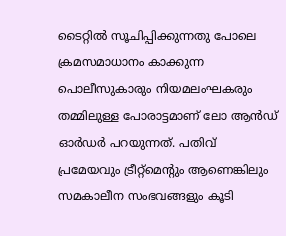ടൈറ്റിൽ സൂചിപ്പിക്കുന്നതു പോലെ ക്രമസമാധാനം കാക്കുന്ന പൊലീസുകാരും നിയമലംഘകരും തമ്മിലുള്ള പോരാട്ടമാണ് ലോ ആൻഡ് ഓർഡർ പറയുന്നത്. പതിവ് പ്രമേയവും ട്രീറ്റ്മെന്റും ആണെങ്കിലും സമകാലീന സംഭവങ്ങളും കൂടി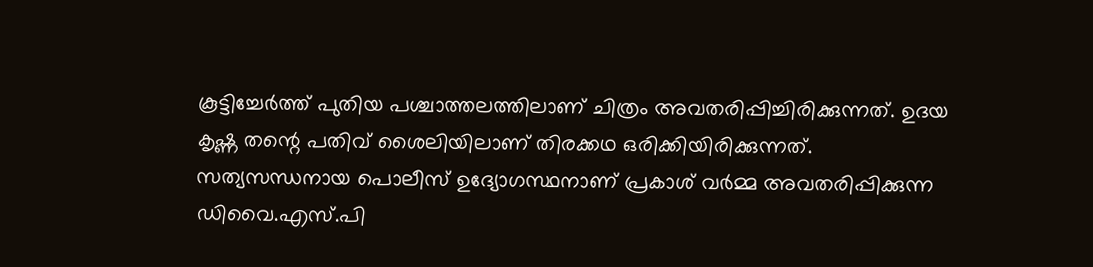കൂട്ടിച്ചേർത്ത് പുതിയ പശ്ചാത്തലത്തിലാണ് ചിത്രം അവതരിപ്പിച്ചിരിക്കുന്നത്. ഉദയ കൃഷ്ണ തന്റെ പതിവ് ശൈലിയിലാണ് തിരക്കഥ ഒരിക്കിയിരിക്കുന്നത്.
സത്യസന്ധനായ പൊലീസ് ഉദ്യോഗസ്ഥനാണ് പ്രകാശ് വർമ്മ അവതരിപ്പിക്കുന്ന ഡിവൈ.എസ്.പി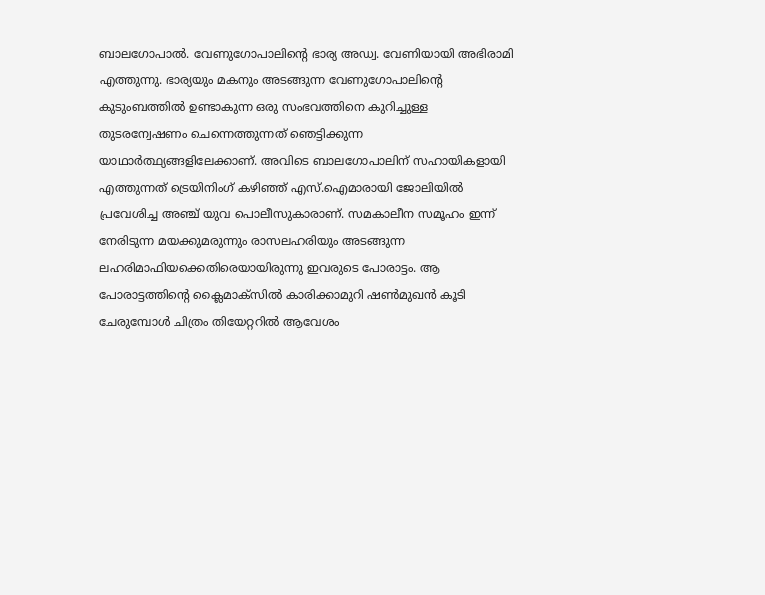ബാലഗോപാൽ. വേണുഗോപാലിന്റെ ഭാര്യ അഡ്വ. വേണിയായി അഭിരാമി എത്തുന്നു. ഭാര്യയും മകനും അടങ്ങുന്ന വേണുഗോപാലിന്റെ കുടുംബത്തിൽ ഉണ്ടാകുന്ന ഒരു സംഭവത്തിനെ കുറിച്ചുള്ള തുടരന്വേഷണം ചെന്നെത്തുന്നത് ഞെട്ടിക്കുന്ന യാഥാർത്ഥ്യങ്ങളിലേക്കാണ്. അവിടെ ബാലഗോപാലിന് സഹായികളായി എത്തുന്നത് ട്രെയിനിംഗ് കഴിഞ്ഞ് എസ്.ഐമാരായി ജോലിയിൽ പ്രവേശിച്ച അഞ്ച് യുവ പൊലീസുകാരാണ്. സമകാലീന സമൂഹം ഇന്ന് നേരിടുന്ന മയക്കുമരുന്നും രാസലഹരിയും അടങ്ങുന്ന ലഹരിമാഫിയക്കെതിരെയായിരുന്നു ഇവരുടെ പോരാട്ടം. ആ പോരാട്ടത്തിന്റെ ക്ലൈമാക്സിൽ കാരിക്കാമുറി ഷൺമുഖൻ കൂടി ചേരുമ്പോൾ ചിത്രം തിയേറ്ററിൽ ആവേശം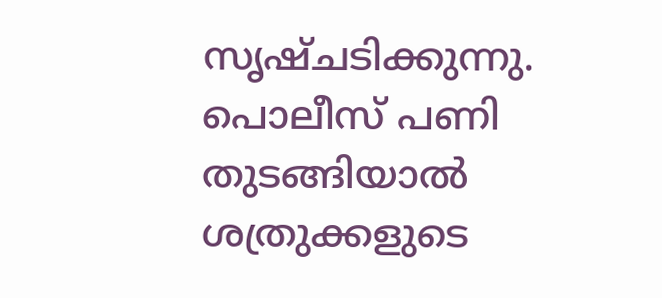സൃഷ്ചടിക്കുന്നു. പൊലീസ് പണി തുടങ്ങിയാൽ ശത്രുക്കളുടെ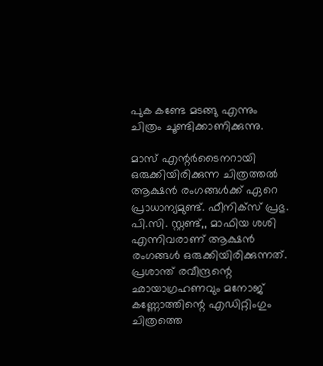പുക കണ്ടേ മടങ്ങു എന്നും ചിത്രം ചൂണ്ടിക്കാണിക്കുന്നു.

മാസ് എന്റർടൈനറായി ഒരുക്കിയിരിക്കുന്ന ചിത്രത്തൽ ആക്ഷൻ രംഗങ്ങൾക്ക് ഏറെ പ്രാധാന്യമുണ്ട്. ഫീനിക്സ് പ്രഭു. പി.സി. സ്റ്റണ്ട്,, മാഫിയ ശശി എന്നിവരാണ് ആക്ഷൻ രംഗങ്ങൾ ഒരുക്കിയിരിക്കുന്നത്. പ്രശാന്ത് രവീന്ദ്രന്റെ ഛായാഗ്രഹണവും മനോജ് കണ്ണോത്തിന്റെ എഡിറ്റിംഗും ചിത്രത്തെ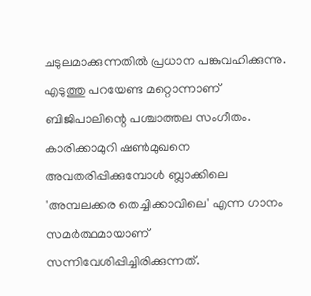ചടുലമാക്കുന്നതിൽ പ്രധാന പങ്കുവഹിക്കുന്നു. എടുത്തു പറയേണ്ട മറ്റൊന്നാണ് ബിജിപാലിന്റെ പശ്ചാത്തല സംഗീതം. കാരിക്കാമുറി ഷൺമുഖനെ അവതരിപ്പിക്കുമ്പോൾ ബ്ലാക്കിലെ 'അമ്പലക്കര തെച്ചിക്കാവിലെ' എന്ന ഗാനം സമർത്ഥമായാണ് സന്നിവേശിപ്പിച്ചിരിക്കുന്നത്.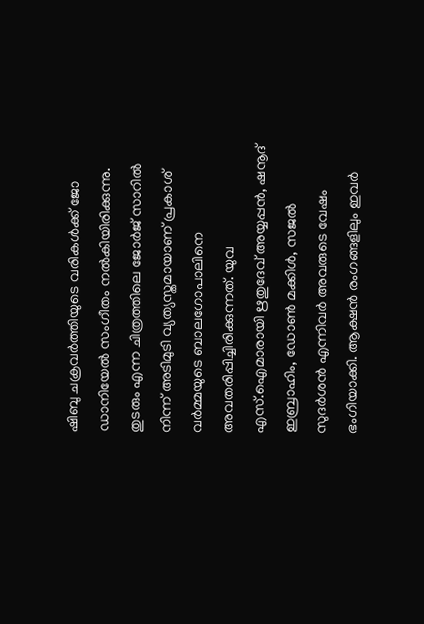ഷിബു ചക്രവർത്തിയുടെ വരികൾക്ക് ജോ ഡാനിയേൽ സംഗീതം നൽകിയിരിക്കുന്നു.
തുടരും എന്ന ചിത്രത്തിലെ ജോർജ് സാറിൽ നിന്ന് അടിമുടി വ്യത്യസ്തമായാണ് പ്രകാശ് വർമ്മയുടെ ബാലഗോപാലിനെ അവതരിപ്പിച്ചിരിക്കുന്നത്. യുവ എസ്.ഐമാരായി ഋതുദേവ് അയ്യപ്പൻ, ഷനൂദ് ഇബ്രാഹിം, ഡോൺ മക്കിൾ, സജൽ സുദർശൻ എന്നിവർ അവരുടെ വേഷം ഭംഗിയാക്കി. ആക്ഷൻ രംഗങ്ങളിലും ഇവർ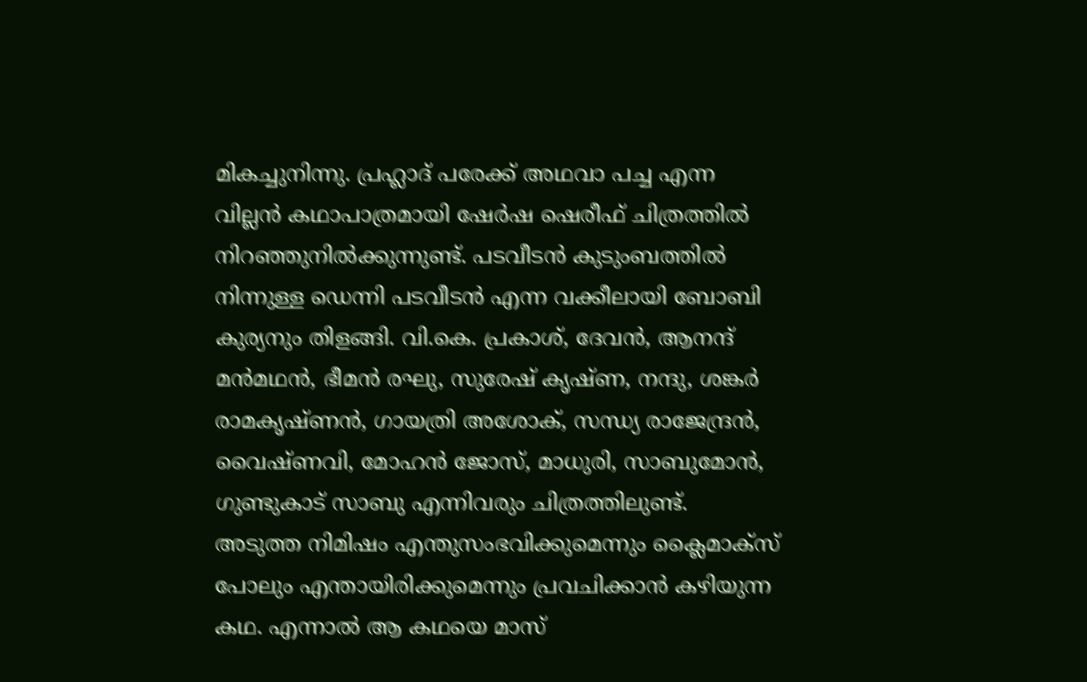മികച്ചുനിന്നു. പ്രഹ്ലാദ് പരേക്ക് അഥവാ പച്ച എന്ന വില്ലൻ കഥാപാത്രമായി ഷേർഷ ഷെരീഫ് ചിത്രത്തിൽ നിറഞ്ഞുനിൽക്കുന്നുണ്ട്. പടവീടൻ കുടുംബത്തിൽ നിന്നുള്ള ഡെന്നി പടവീടൻ എന്ന വക്കീലായി ബോബി കുര്യനും തിളങ്ങി. വി.കെ. പ്രകാശ്, ദേവൻ, ആനന്ദ് മൻമഥൻ, ഭീമൻ രഘു, സുരേഷ് കൃഷ്ണ, നന്ദു, ശങ്കർ രാമകൃഷ്ണൻ, ഗായത്രി അശോക്, സന്ധ്യ രാജേന്ദ്രൻ, വൈഷ്ണവി, മോഹൻ ജോസ്, മാധുരി, സാബുമോൻ, ഗുണ്ടുകാട് സാബു എന്നിവരും ചിത്രത്തിലുണ്ട്.
അടുത്ത നിമിഷം എന്തുസംഭവിക്കുമെന്നും ക്ലൈമാക്സ് പോലും എന്തായിരിക്കുമെന്നും പ്രവചിക്കാൻ കഴിയുന്ന കഥ. എന്നാൽ ആ കഥയെ മാസ്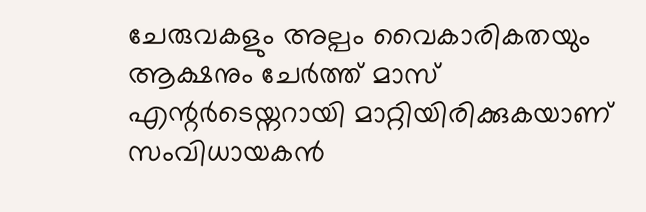ചേരുവകളും അല്പം വൈകാരികതയും ആക്ഷനും ചേർത്ത് മാസ് എന്റർടെയ്നറായി മാറ്റിയിരിക്കുകയാണ് സംവിധായകൻ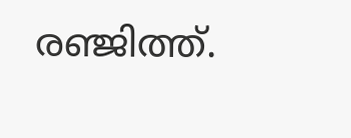രഞ്ജിത്ത്.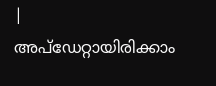|
അപ്ഡേറ്റായിരിക്കാം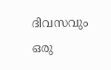ദിവസവും
ഒരു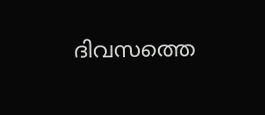ദിവസത്തെ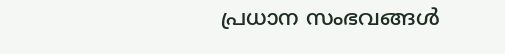പ്രധാന സംഭവങ്ങൾ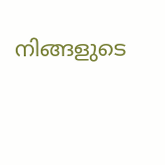നിങ്ങളുടെ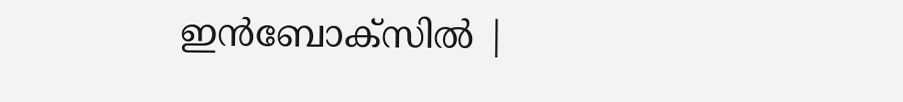ഇൻബോക്സിൽ |